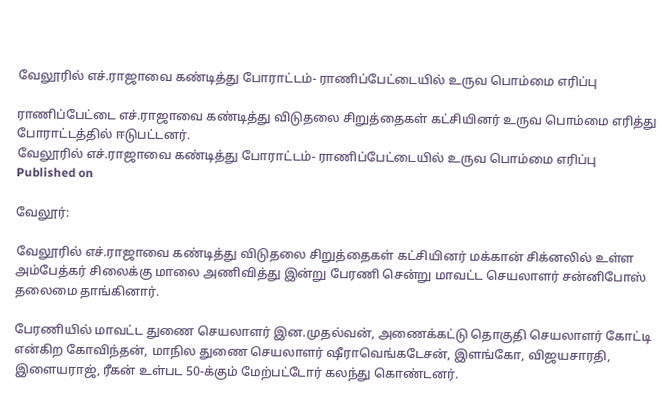வேலூரில் எச்.ராஜாவை கண்டித்து போராட்டம்- ராணிப்பேட்டையில் உருவ பொம்மை எரிப்பு

ராணிப்பேட்டை எச்.ராஜாவை கண்டித்து விடுதலை சிறுத்தைகள் கட்சியினர் உருவ பொம்மை எரித்து போராட்டத்தில் ஈடுபட்டனர்.
வேலூரில் எச்.ராஜாவை கண்டித்து போராட்டம்- ராணிப்பேட்டையில் உருவ பொம்மை எரிப்பு
Published on

வேலூர்:

வேலூரில் எச்.ராஜாவை கண்டித்து விடுதலை சிறுத்தைகள் கட்சியினர் மக்கான் சிக்னலில் உள்ள அம்பேத்கர் சிலைக்கு மாலை அணிவித்து இன்று பேரணி சென்று மாவட்ட செயலாளர் சன்னிபோஸ் தலைமை தாங்கினார்.

பேரணியில் மாவட்ட துணை செயலாளர் இன.முதல்வன், அணைக்கட்டு தொகுதி செயலாளர் கோட்டி என்கிற கோவிந்தன், மாநில துணை செயலாளர் ஷீராவெங்கடேசன், இளங்கோ, விஜயசாரதி, இளையராஜ், ரீகன் உள்பட 50-க்கும் மேற்பட்டோர் கலந்து கொண்டனர்.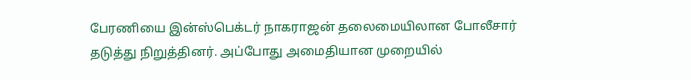பேரணியை இன்ஸ்பெக்டர் நாகராஜன் தலைமையிலான போலீசார் தடுத்து நிறுத்தினர். அப்போது அமைதியான முறையில்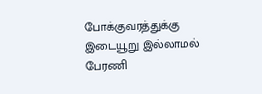போக்குவரத்துக்கு இடையூறு இல்லாமல் பேரணி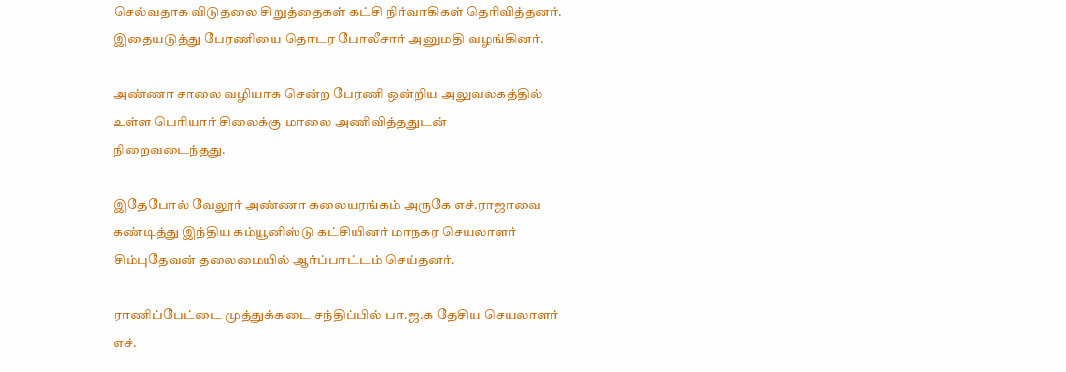செல்வதாக விடுதலை சிறுத்தைகள் கட்சி நிர்வாகிகள் தெரிவித்தனர். இதையடுத்து பேரணியை தொடர போலீசார் அனுமதி வழங்கினர்.

அண்ணா சாலை வழியாக சென்ற பேரணி ஒன்றிய அலுவலகத்தில் உள்ள பெரியார் சிலைக்கு மாலை அணிவித்ததுடன் நிறைவடைந்தது.

இதேபோல் வேலூர் அண்ணா கலையரங்கம் அருகே எச்.ராஜாவை கண்டித்து இந்திய கம்யூனிஸ்டு கட்சியினர் மாநகர செயலாளர் சிம்புதேவன் தலைமையில் ஆர்ப்பாட்டம் செய்தனர்.

ராணிப்பேட்டை முத்துக்கடை சந்திப்பில் பா.ஜ.க தேசிய செயலாளர் எச்.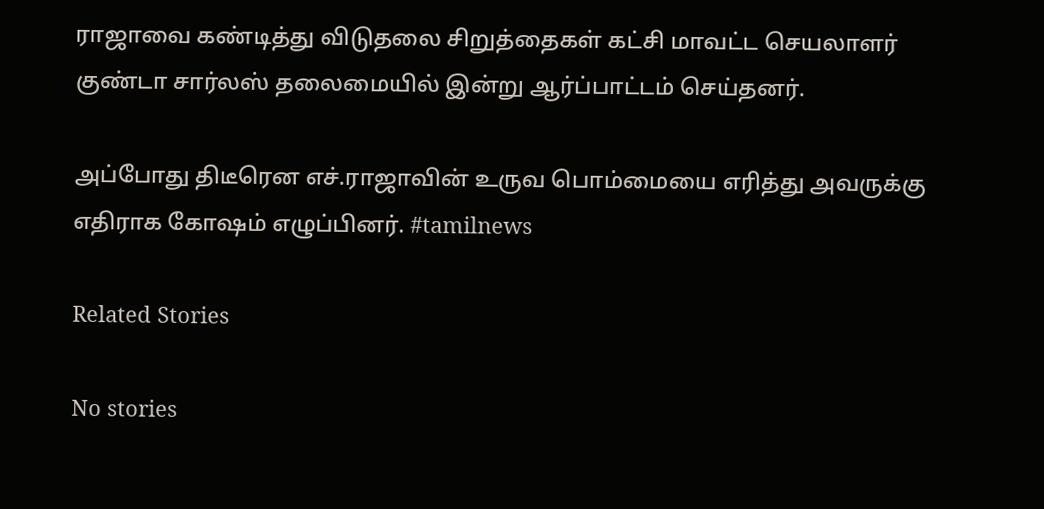ராஜாவை கண்டித்து விடுதலை சிறுத்தைகள் கட்சி மாவட்ட செயலாளர் குண்டா சார்லஸ் தலைமையில் இன்று ஆர்ப்பாட்டம் செய்தனர்.

அப்போது திடீரென எச்.ராஜாவின் உருவ பொம்மையை எரித்து அவருக்கு எதிராக கோ‌ஷம் எழுப்பினர். #tamilnews

Related Stories

No stories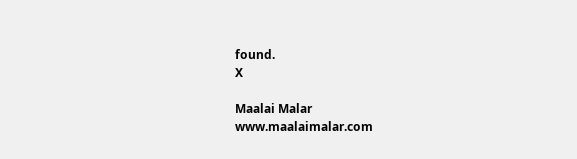found.
X

Maalai Malar
www.maalaimalar.com